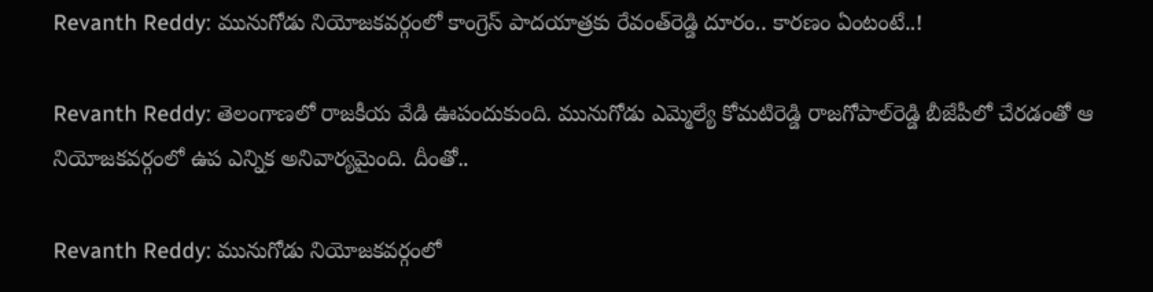Revanth Reddy: మునుగోడు నియోజకవర్గంలో కాంగ్రెస్‌ పాదయాత్రకు రేవంత్‌రెడ్డి దూరం.. కారణం ఏంటంటే..!

Revanth Reddy: తెలంగాణలో రాజకీయ వేడి ఊపందుకుంది. మునుగోడు ఎమ్మెల్యే కోమటిరెడ్డి రాజగోపాల్‌రెడ్డి బీజేపీలో చేరడంతో ఆ నియోజకవర్గంలో ఉప ఎన్నిక అనివార్యమైంది. దీంతో..

Revanth Reddy: మునుగోడు నియోజకవర్గంలో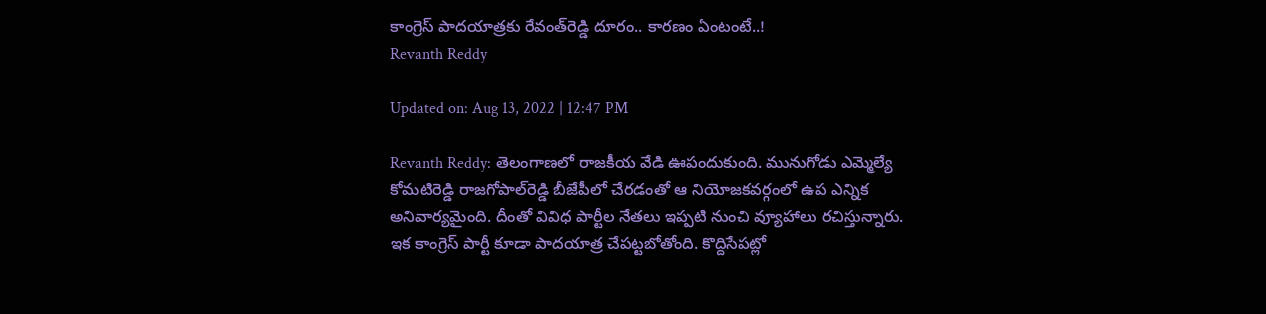కాంగ్రెస్‌ పాదయాత్రకు రేవంత్‌రెడ్డి దూరం.. కారణం ఏంటంటే..!
Revanth Reddy

Updated on: Aug 13, 2022 | 12:47 PM

Revanth Reddy: తెలంగాణలో రాజకీయ వేడి ఊపందుకుంది. మునుగోడు ఎమ్మెల్యే కోమటిరెడ్డి రాజగోపాల్‌రెడ్డి బీజేపీలో చేరడంతో ఆ నియోజకవర్గంలో ఉప ఎన్నిక అనివార్యమైంది. దీంతో వివిధ పార్టీల నేతలు ఇప్పటి నుంచి వ్యూహాలు రచిస్తున్నారు. ఇక కాంగ్రెస్‌ పార్టీ కూడా పాదయాత్ర చేపట్టబోతోంది. కొద్దిసేపట్లో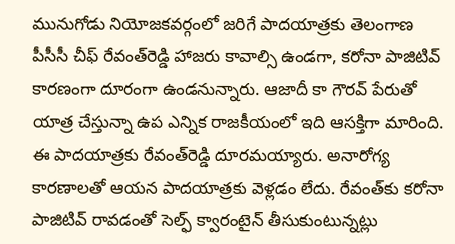మునుగోడు నియోజకవర్గంలో జరిగే పాదయాత్రకు తెలంగాణ పీసీసీ చీఫ్‌ రేవంత్‌రెడ్డి హాజరు కావాల్సి ఉండగా, కరోనా పాజిటివ్‌ కారణంగా దూరంగా ఉండనున్నారు. ఆజాదీ కా గౌరవ్‌ పేరుతో యాత్ర చేస్తున్నా ఉప ఎన్నిక రాజకీయంలో ఇది ఆసక్తిగా మారింది. ఈ పాదయాత్రకు రేవంత్‌రెడ్డి దూరమయ్యారు. అనారోగ్య కారణాలతో ఆయన పాదయాత్రకు వెళ్లడం లేదు. రేవంత్‌కు కరోనా పాజిటివ్‌ రావడంతో సెల్ఫ్‌ క్వారంటైన్‌ తీసుకుంటున్నట్లు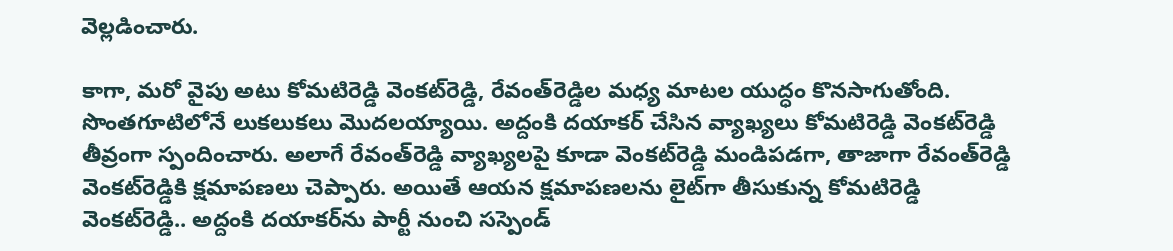వెల్లడించారు.

కాగా, మరో వైపు అటు కోమటిరెడ్డి వెంకట్‌రెడ్డి, రేవంత్‌రెడ్డిల మధ్య మాటల యుద్ధం కొనసాగుతోంది. సొంతగూటిలోనే లుకలుకలు మొదలయ్యాయి. అద్దంకి దయాకర్‌ చేసిన వ్యాఖ్యలు కోమటిరెడ్డి వెంకట్‌రెడ్డి తీవ్రంగా స్పందించారు. అలాగే రేవంత్‌రెడ్డి వ్యాఖ్యలపై కూడా వెంకట్‌రెడ్డి మండిపడగా, తాజాగా రేవంత్‌రెడ్డి వెంకట్‌రెడ్డికి క్షమాపణలు చెప్పారు. అయితే ఆయన క్షమాపణలను లైట్‌గా తీసుకున్న కోమటిరెడ్డి వెంకట్‌రెడ్డి.. అద్దంకి దయాకర్‌ను పార్టీ నుంచి సస్పెండ్‌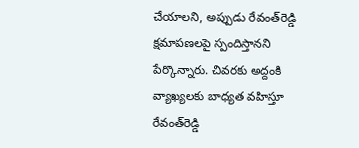చేయాలని, అప్పుడు రేవంత్‌రెడ్డి క్షమాపణలపై స్పందిస్తానని పేర్కొన్నారు. చివరకు అద్దంకి వ్యాఖ్యలకు బాధ్యత వహిస్తూ రేవంత్‌రెడ్డి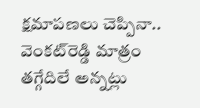క్షమాపణలు చెప్పినా.. వెంకట్‌రెడ్డి మాత్రం తగ్గేదిలే అన్నట్లు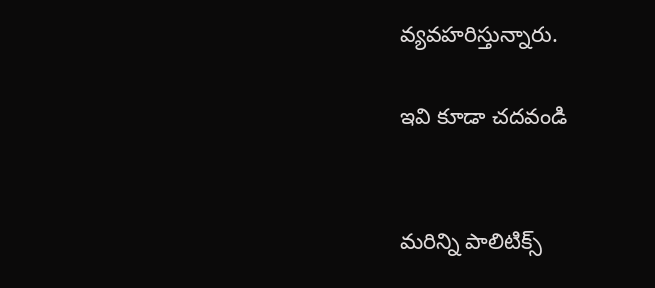వ్యవహరిస్తున్నారు.

ఇవి కూడా చదవండి


మరిన్ని పాలిటిక్స్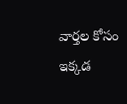వార్తల కోసం ఇక్కడ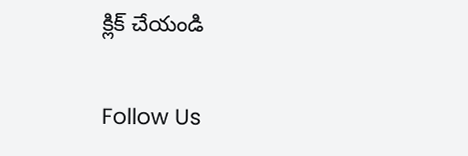క్లిక్ చేయండి

Follow Us